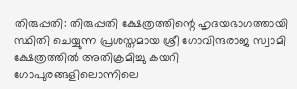തിരുപ്പതി: തിരുപ്പതി ക്ഷേത്രത്തിന്റെ ഹൃദയഭാഗത്തായി സ്ഥിതി ചെയ്യുന്ന പ്രശസ്തമായ ശ്രീ ഗോവിന്ദരാജ സ്വാമി ക്ഷേത്രത്തിൽ അതിക്രമിച്ചു കയറി ഗോപുരങ്ങളിലൊന്നിലെ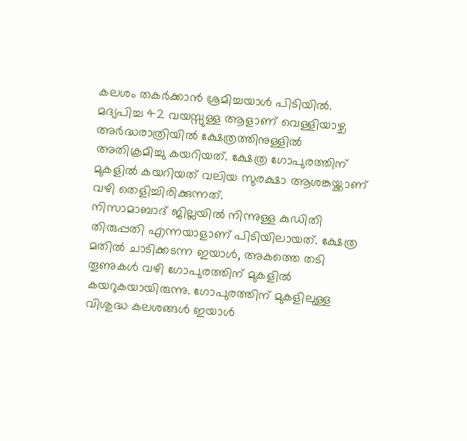കലശം തകർക്കാൻ ശ്രമിച്ചയാൾ പിടിയിൽ. മദ്യപിച്ച 42 വയസ്സുള്ള ആളാണ് വെള്ളിയാഴ്ച അർദ്ധരാത്രിയിൽ ക്ഷേത്രത്തിനുള്ളിൽ അതിക്രമിച്ചു കയറിയത്. ക്ഷേത്ര ഗോപുരത്തിന് മുകളിൽ കയറിയത് വലിയ സുരക്ഷാ ആശങ്കയ്ക്കാണ് വഴി തെളിച്ചിരിക്കുന്നത്.
നിസാമാബാദ് ജില്ലയിൽ നിന്നുള്ള കുഡിതി തിരുപ്പതി എന്നയാളാണ് പിടിയിലായത്. ക്ഷേത്ര മതിൽ ചാടിക്കടന്ന ഇയാൾ, അകത്തെ തടി തൂണുകൾ വഴി ഗോപുരത്തിന് മുകളിൽ കയറുകയായിരുന്നു. ഗോപുരത്തിന് മുകളിലുള്ള വിശുദ്ധ കലശങ്ങൾ ഇയാൾ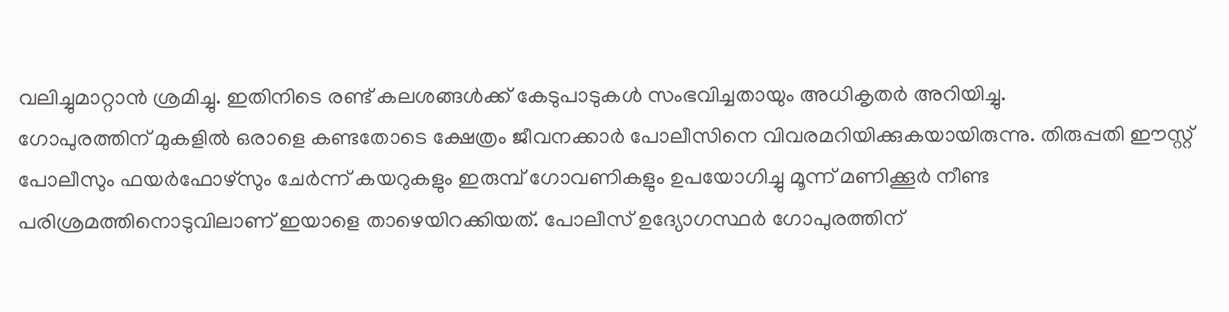വലിച്ചുമാറ്റാൻ ശ്രമിച്ചു. ഇതിനിടെ രണ്ട് കലശങ്ങൾക്ക് കേടുപാടുകൾ സംഭവിച്ചതായും അധികൃതർ അറിയിച്ചു.
ഗോപുരത്തിന് മുകളിൽ ഒരാളെ കണ്ടതോടെ ക്ഷേത്രം ജീവനക്കാർ പോലീസിനെ വിവരമറിയിക്കുകയായിരുന്നു. തിരുപ്പതി ഈസ്റ്റ് പോലീസും ഫയർഫോഴ്സും ചേർന്ന് കയറുകളും ഇരുമ്പ് ഗോവണികളും ഉപയോഗിച്ചു മൂന്ന് മണിക്കൂർ നീണ്ട പരിശ്രമത്തിനൊടുവിലാണ് ഇയാളെ താഴെയിറക്കിയത്. പോലീസ് ഉദ്യോഗസ്ഥർ ഗോപുരത്തിന്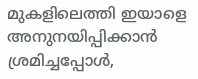മുകളിലെത്തി ഇയാളെ അനുനയിപ്പിക്കാൻ ശ്രമിച്ചപ്പോൾ,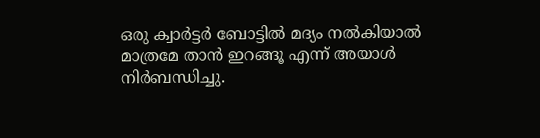ഒരു ക്വാർട്ടർ ബോട്ടിൽ മദ്യം നൽകിയാൽ മാത്രമേ താൻ ഇറങ്ങൂ എന്ന് അയാൾ നിർബന്ധിച്ചു.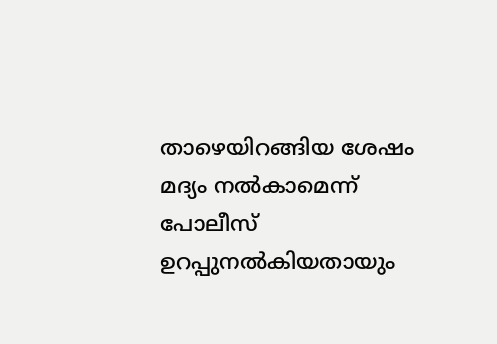താഴെയിറങ്ങിയ ശേഷം മദ്യം നൽകാമെന്ന് പോലീസ് ഉറപ്പുനൽകിയതായും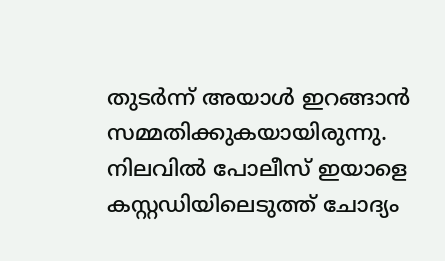തുടർന്ന് അയാൾ ഇറങ്ങാൻ സമ്മതിക്കുകയായിരുന്നു.
നിലവിൽ പോലീസ് ഇയാളെ കസ്റ്റഡിയിലെടുത്ത് ചോദ്യം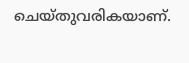ചെയ്തുവരികയാണ്.